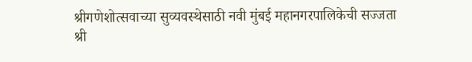श्रीगणेशोत्सवाच्या सुव्यवस्थेसाठी नवी मुंबई महानगरपालिकेची सज्जता
श्री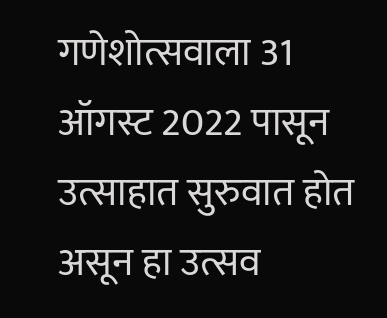गणेशोत्सवाला 31 ऑगस्ट 2022 पासून उत्साहात सुरुवात होत असून हा उत्सव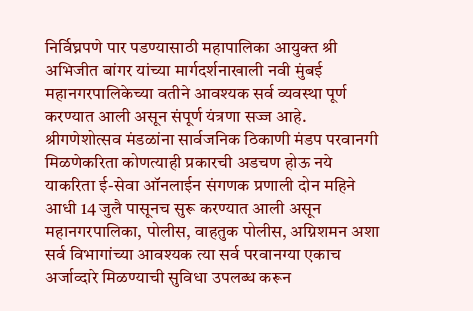निर्विघ्नपणे पार पडण्यासाठी महापालिका आयुक्त श्री अभिजीत बांगर यांच्या मार्गदर्शनाखाली नवी मुंबई महानगरपालिकेच्या वतीने आवश्यक सर्व व्यवस्था पूर्ण करण्यात आली असून संपूर्ण यंत्रणा सज्ज आहे.
श्रीगणेशोत्सव मंडळांना सार्वजनिक ठिकाणी मंडप परवानगी मिळणेकरिता कोणत्याही प्रकारची अडचण होऊ नये याकरिता ई-सेवा ऑनलाईन संगणक प्रणाली दोन महिने आधी 14 जुलै पासूनच सुरू करण्यात आली असून महानगरपालिका, पोलीस, वाहतुक पोलीस, अग्निशमन अशा सर्व विभागांच्या आवश्यक त्या सर्व परवानग्या एकाच अर्जाव्दारे मिळण्याची सुविधा उपलब्ध करून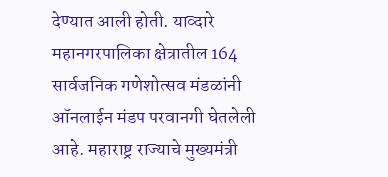देण्यात आली होती. याव्दारे महानगरपालिका क्षेत्रातील 164 सार्वजनिक गणेशोत्सव मंडळांनी ऑनलाईन मंडप परवानगी घेतलेली आहे. महाराष्ट्र राज्याचे मुख्यमंत्री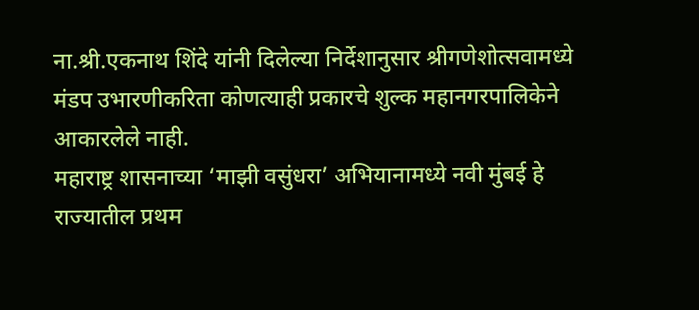ना.श्री.एकनाथ शिंदे यांनी दिलेल्या निर्देशानुसार श्रीगणेशोत्सवामध्ये मंडप उभारणीकरिता कोणत्याही प्रकारचे शुल्क महानगरपालिकेने आकारलेले नाही.
महाराष्ट्र शासनाच्या ‘माझी वसुंधरा’ अभियानामध्ये नवी मुंबई हे राज्यातील प्रथम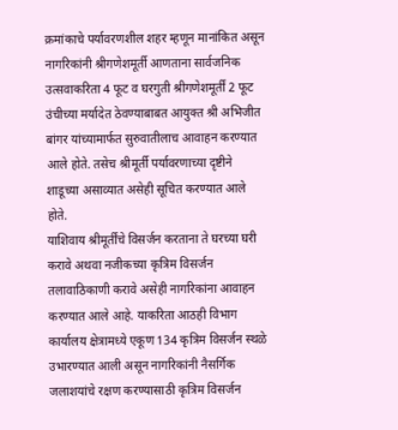क्रमांकाचे पर्यावरणशील शहर म्हणून मानांकित असून नागरिकांनी श्रीगणेशमूर्ती आणताना सार्वजनिक उत्सवाकरिता 4 फूट व घरगुती श्रीगणेशमूर्तीं 2 फूट उंचीच्या मर्यादेत ठेवण्याबाबत आयुक्त श्री अभिजीत बांगर यांच्यामार्फत सुरुवातीलाच आवाहन करण्यात आले होते. तसेच श्रीमूर्ती पर्यावरणाच्या दृष्टीने शाडूच्या असाव्यात असेही सूचित करण्यात आले होते.
याशिवाय श्रीमूर्तींचे विसर्जन करताना ते घरच्या घरी करावे अथवा नजीकच्या कृत्रिम विसर्जन तलावाठिकाणी करावे असेही नागरिकांना आवाहन करण्यात आले आहे. याकरिता आठही विभाग कार्यालय क्षेत्रामध्ये एकूण 134 कृत्रिम विसर्जन स्थळे उभारण्यात आली असून नागरिकांनी नैसर्गिक जलाशयांचे रक्षण करण्यासाठी कृत्रिम विसर्जन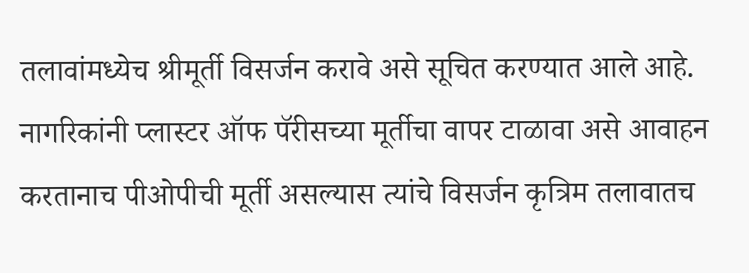तलावांमध्येच श्रीमूर्ती विसर्जन करावे असे सूचित करण्यात आले आहे. नागरिकांनी प्लास्टर ऑफ पॅरीसच्या मूर्तीचा वापर टाळावा असे आवाहन करतानाच पीओपीची मूर्ती असल्यास त्यांचे विसर्जन कृत्रिम तलावातच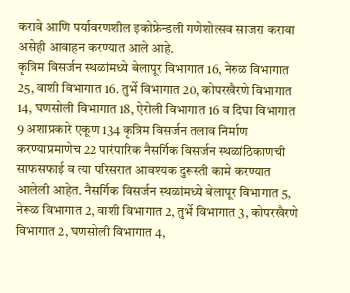करावे आणि पर्यावरणशील इकोफ्रेन्डली गणेशोत्सव साजरा करावा असेही आवाहन करण्यात आले आहे.
कृत्रिम विसर्जन स्थळांमध्ये बेलापूर विभागात 16, नेरुळ विभागात 25, वाशी विभागात 16. तुर्भे विभागात 20, कोपरखैरणे विभागात 14, घणसोली विभागात 18, ऐरोली विभागात 16 व दिघा विभागात 9 अशाप्रकारे एकूण 134 कृत्रिम विसर्जन तलाव निर्माण करण्याप्रमाणेच 22 पारंपारिक नैसर्गिक विसर्जन स्थळांठिकाणची साफसफाई व त्या परिसरात आवश्यक दुरूस्ती कामे करण्यात आलेली आहेत. नैसर्गिक विसर्जन स्थळांमध्ये बेलापूर विभागात 5, नेरूळ विभागात 2, वाशी विभागात 2, तुर्भे विभागात 3, कोपरखैरणे विभागात 2, घणसोली विभागात 4,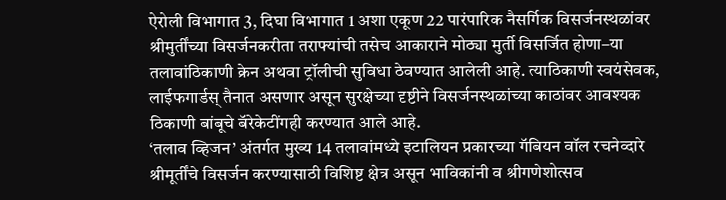ऐरोली विभागात 3, दिघा विभागात 1 अशा एकूण 22 पारंपारिक नैसर्गिक विसर्जनस्थळांवर श्रीमुर्तींच्या विसर्जनकरीता तराफ्यांची तसेच आकाराने मोठ्या मुर्ती विसर्जित होणा–या तलावांठिकाणी क्रेन अथवा ट्रॉलीची सुविधा ठेवण्यात आलेली आहे. त्याठिकाणी स्वयंसेवक, लाईफगार्डस् तैनात असणार असून सुरक्षेच्या दृष्टीने विसर्जनस्थळांच्या काठांवर आवश्यक ठिकाणी बांबूचे बॅरेकेटींगही करण्यात आले आहे.
‘तलाव व्हिजन’ अंतर्गत मुख्य 14 तलावांमध्ये इटालियन प्रकारच्या गॅबियन वॉल रचनेव्दारे श्रीमूर्तींचे विसर्जन करण्यासाठी विशिष्ट क्षेत्र असून भाविकांनी व श्रीगणेशोत्सव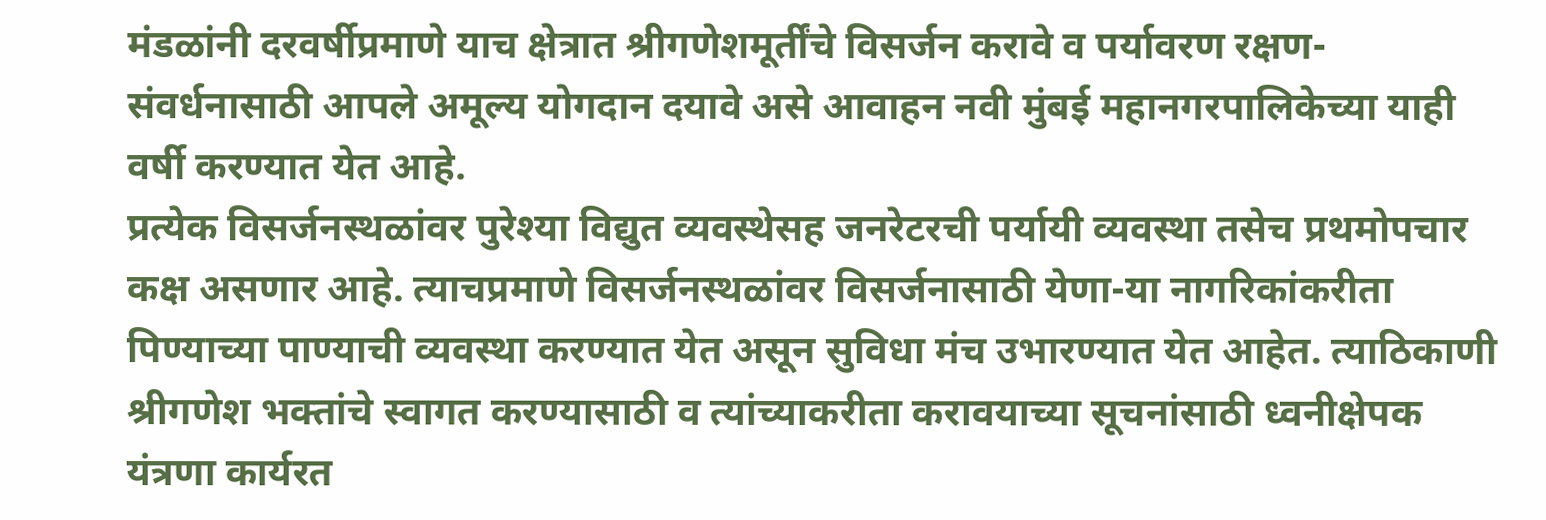मंडळांनी दरवर्षीप्रमाणे याच क्षेत्रात श्रीगणेशमूर्तींचे विसर्जन करावे व पर्यावरण रक्षण-संवर्धनासाठी आपले अमूल्य योगदान दयावे असे आवाहन नवी मुंबई महानगरपालिकेच्या याही वर्षी करण्यात येत आहे.
प्रत्येक विसर्जनस्थळांवर पुरेश्या विद्युत व्यवस्थेसह जनरेटरची पर्यायी व्यवस्था तसेच प्रथमोपचार कक्ष असणार आहे. त्याचप्रमाणे विसर्जनस्थळांवर विसर्जनासाठी येणा-या नागरिकांकरीता पिण्याच्या पाण्याची व्यवस्था करण्यात येत असून सुविधा मंच उभारण्यात येत आहेत. त्याठिकाणी श्रीगणेश भक्तांचे स्वागत करण्यासाठी व त्यांच्याकरीता करावयाच्या सूचनांसाठी ध्वनीक्षेपक यंत्रणा कार्यरत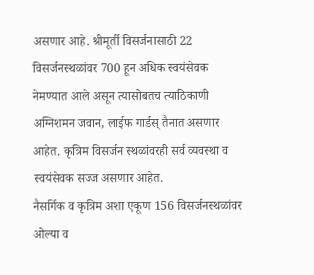असणार आहे. श्रीमूर्ती विसर्जनासाठी 22 विसर्जनस्थळांवर 700 हून अधिक स्वयंसेवक नेमण्यात आले असून त्यासोबतच त्याठिकाणी अग्निशमन जवान, लाईफ गार्डस् तैनात असणार आहेत. कृत्रिम विसर्जन स्थळांवरही सर्व व्यवस्था व स्वयंसेवक सज्ज असणार आहेत.
नैसर्गिक व कृत्रिम अशा एकूण 156 विसर्जनस्थळांवर ओल्या व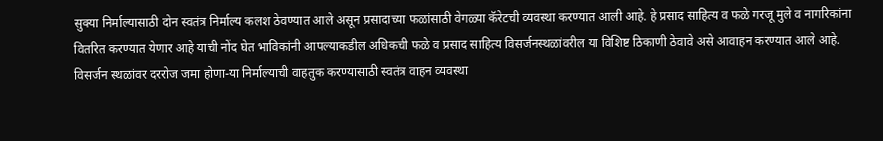सुक्या निर्माल्यासाठी दोन स्वतंत्र निर्माल्य कलश ठेवण्यात आले असून प्रसादाच्या फळांसाठी वेगळ्या कॅरेटची व्यवस्था करण्यात आली आहे. हे प्रसाद साहित्य व फळे गरजू मुले व नागरिकांना वितरित करण्यात येणार आहे याची नोंद घेत भाविकांनी आपल्याकडील अधिकची फळे व प्रसाद साहित्य विसर्जनस्थळांवरील या विशिष्ट ठिकाणी ठेवावे असे आवाहन करण्यात आले आहे. विसर्जन स्थळांवर दररोज जमा होणा-या निर्माल्याची वाहतुक करण्यासाठी स्वतंत्र वाहन व्यवस्था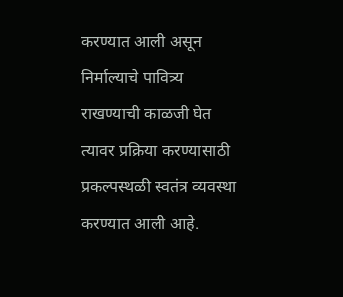करण्यात आली असून निर्माल्याचे पावित्र्य राखण्याची काळजी घेत त्यावर प्रक्रिया करण्यासाठी प्रकल्पस्थळी स्वतंत्र व्यवस्था करण्यात आली आहे.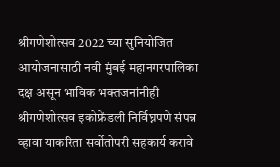श्रीगणेशोत्सव 2022 च्या सुनियोजित आयोजनासाठी नवी मुंबई महानगरपालिका दक्ष असून भाविक भक्तजनांनीही श्रीगणेशोत्सव इकोफ्रेंडली निर्विघ्नपणे संपन्न व्हावा याकरिता सर्वोतोपरी सहकार्य करावे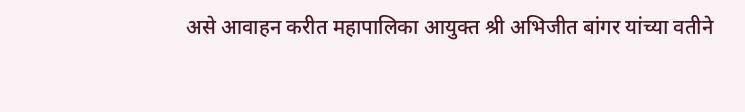असे आवाहन करीत महापालिका आयुक्त श्री अभिजीत बांगर यांच्या वतीने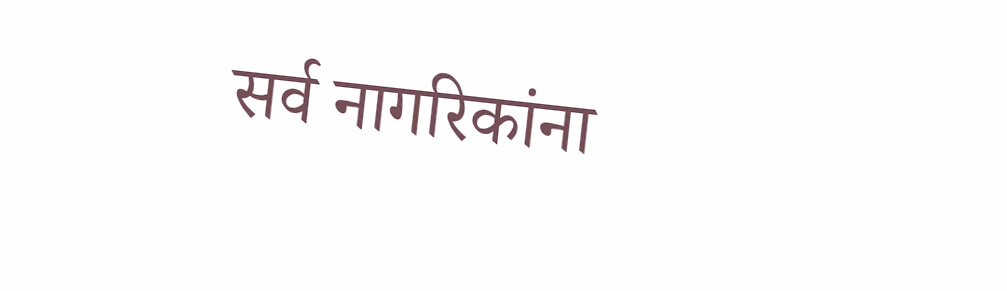सर्व नागरिकांना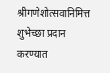श्रीगणेशोत्सवानिमित्त शुभेच्छा प्रदान करण्यात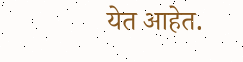येत आहेत.